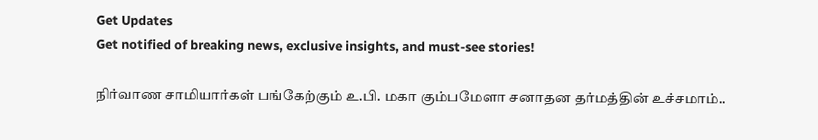Get Updates
Get notified of breaking news, exclusive insights, and must-see stories!

நிர்வாண சாமியார்கள் பங்கேற்கும் உ.பி. மகா கும்பமேளா சனாதன தர்மத்தின் உச்சமாம்..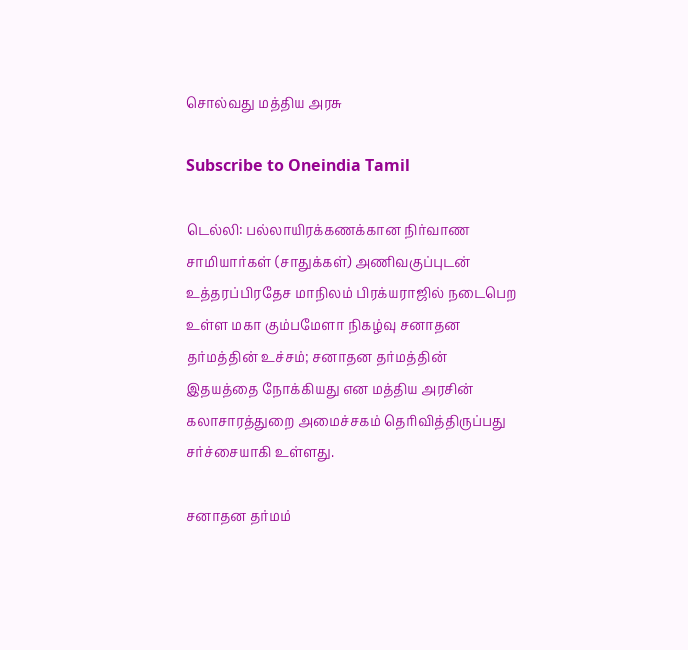சொல்வது மத்திய அரசு

Subscribe to Oneindia Tamil

டெல்லி: பல்லாயிரக்கணக்கான நிர்வாண சாமியார்கள் (சாதுக்கள்) அணிவகுப்புடன் உத்தரப்பிரதேச மாநிலம் பிரக்யராஜில் நடைபெற உள்ள மகா கும்பமேளா நிகழ்வு சனாதன தர்மத்தின் உச்சம்; சனாதன தர்மத்தின் இதயத்தை நோக்கியது என மத்திய அரசின் கலாசாரத்துறை அமைச்சகம் தெரிவித்திருப்பது சர்ச்சையாகி உள்ளது.

சனாதன தர்மம்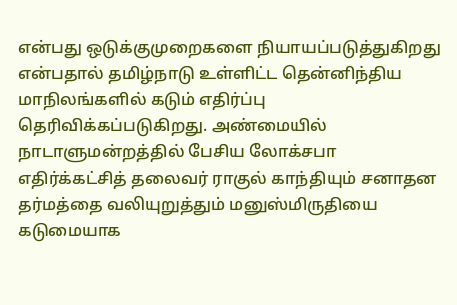என்பது ஒடுக்குமுறைகளை நியாயப்படுத்துகிறது என்பதால் தமிழ்நாடு உள்ளிட்ட தென்னிந்திய மாநிலங்களில் கடும் எதிர்ப்பு தெரிவிக்கப்படுகிறது. அண்மையில் நாடாளுமன்றத்தில் பேசிய லோக்சபா எதிர்க்கட்சித் தலைவர் ராகுல் காந்தியும் சனாதன தர்மத்தை வலியுறுத்தும் மனுஸ்மிருதியை கடுமையாக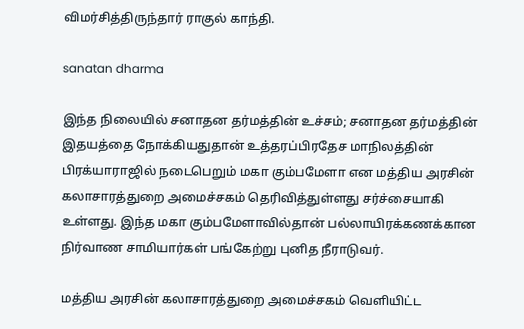விமர்சித்திருந்தார் ராகுல் காந்தி.

sanatan dharma

இந்த நிலையில் சனாதன தர்மத்தின் உச்சம்; சனாதன தர்மத்தின் இதயத்தை நோக்கியதுதான் உத்தரப்பிரதேச மாநிலத்தின் பிரக்யாராஜில் நடைபெறும் மகா கும்பமேளா என மத்திய அரசின் கலாசாரத்துறை அமைச்சகம் தெரிவித்துள்ளது சர்ச்சையாகி உள்ளது. இந்த மகா கும்பமேளாவில்தான் பல்லாயிரக்கணக்கான நிர்வாண சாமியார்கள் பங்கேற்று புனித நீராடுவர்.

மத்திய அரசின் கலாசாரத்துறை அமைச்சகம் வெளியிட்ட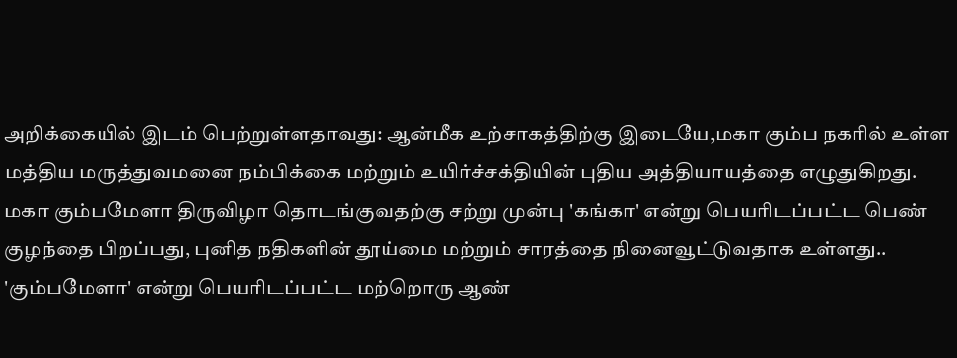அறிக்கையில் இடம் பெற்றுள்ளதாவது: ஆன்மீக உற்சாகத்திற்கு இடையே,மகா கும்ப நகரில் உள்ள மத்திய மருத்துவமனை நம்பிக்கை மற்றும் உயிர்ச்சக்தியின் புதிய அத்தியாயத்தை எழுதுகிறது. மகா கும்பமேளா திருவிழா தொடங்குவதற்கு சற்று முன்பு 'கங்கா' என்று பெயரிடப்பட்ட பெண் குழந்தை பிறப்பது, புனித நதிகளின் தூய்மை மற்றும் சாரத்தை நினைவூட்டுவதாக உள்ளது.. 'கும்பமேளா' என்று பெயரிடப்பட்ட மற்றொரு ஆண்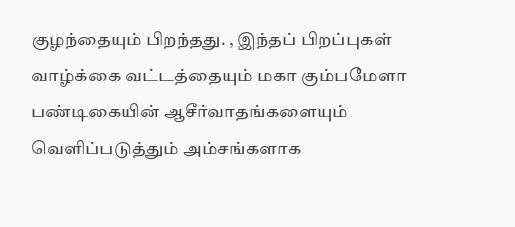குழந்தையும் பிறந்தது. , இந்தப் பிறப்புகள் வாழ்க்கை வட்டத்தையும் மகா கும்பமேளா பண்டிகையின் ஆசீர்வாதங்களையும் வெளிப்படுத்தும் அம்சங்களாக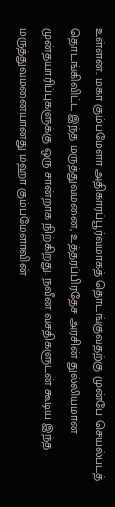உள்ளன.. மகா கும்பமேளா அதிகாரப்பூர்வமாகத் தொடங்குவதற்கு முன்பே செயல்படத் தொடங்கிவிட்ட இந்த மருத்துவமனை, உத்தரப்பிரதேச அரசின் துல்லியமான முன்தயாரிப்புகளுக்கு ஒரு சான்றாக நிற்கிறது. நவீன வசதிகளுடன் கூடிய இந்த மருத்துவமனையானது மஹா கும்பமேளாவின்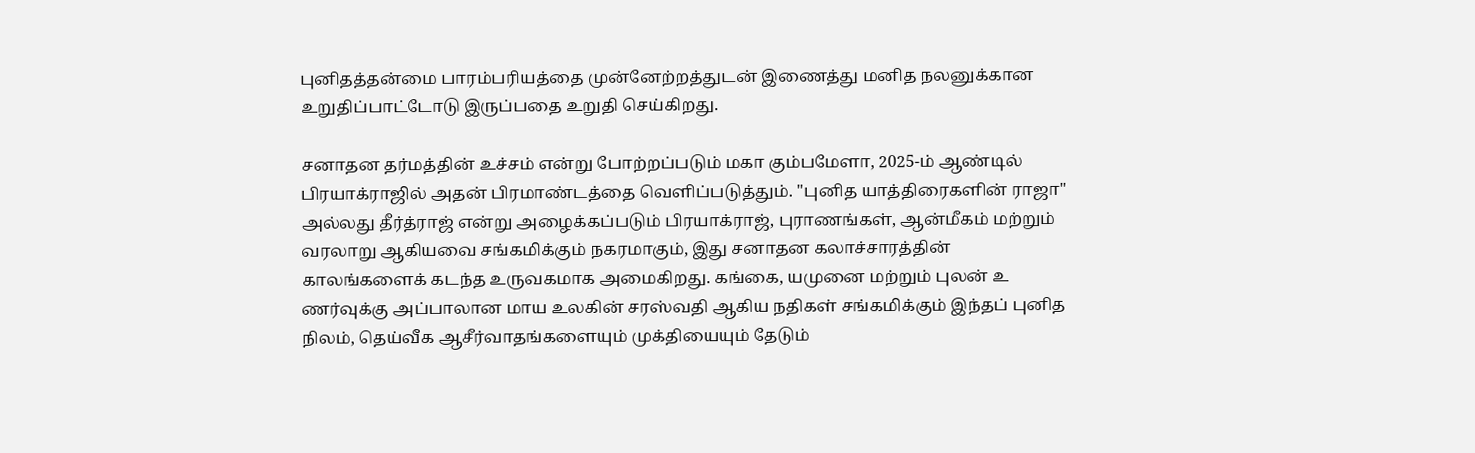புனிதத்தன்மை பாரம்பரியத்தை முன்னேற்றத்துடன் இணைத்து மனித நலனுக்கான உறுதிப்பாட்டோடு இருப்பதை உறுதி செய்கிறது.

சனாதன தர்மத்தின் உச்சம் என்று போற்றப்படும் மகா கும்பமேளா, 2025-ம் ஆண்டில் பிரயாக்ராஜில் அதன் பிரமாண்டத்தை வெளிப்படுத்தும். "புனித யாத்திரைகளின் ராஜா" அல்லது தீர்த்ராஜ் என்று அழைக்கப்படும் பிரயாக்ராஜ், புராணங்கள், ஆன்மீகம் மற்றும் வரலாறு ஆகியவை சங்கமிக்கும் நகரமாகும், இது சனாதன கலாச்சாரத்தின் காலங்களைக் கடந்த உருவகமாக அமைகிறது. கங்கை, யமுனை மற்றும் புலன் உ ணர்வுக்கு அப்பாலான மாய உலகின் சரஸ்வதி ஆகிய நதிகள் சங்கமிக்கும் இந்தப் புனித நிலம், தெய்வீக ஆசீர்வாதங்களையும் முக்தியையும் தேடும்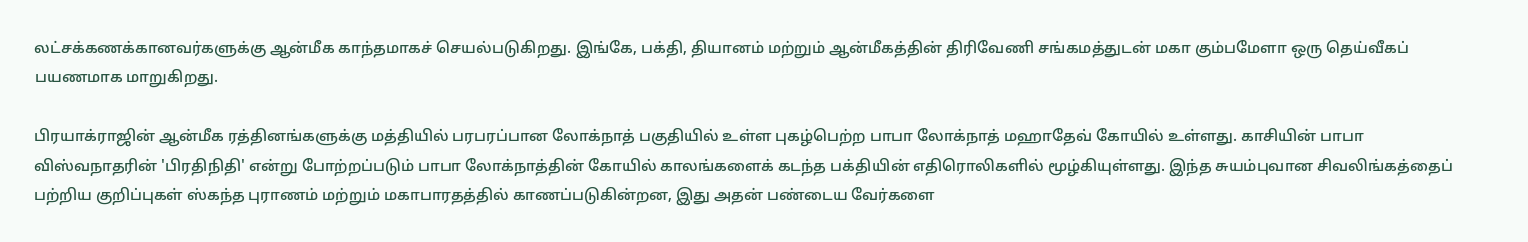லட்சக்கணக்கானவர்களுக்கு ஆன்மீக காந்தமாகச் செயல்படுகிறது. இங்கே, பக்தி, தியானம் மற்றும் ஆன்மீகத்தின் திரிவேணி சங்கமத்துடன் மகா கும்பமேளா ஒரு தெய்வீகப் பயணமாக மாறுகிறது.

பிரயாக்ராஜின் ஆன்மீக ரத்தினங்களுக்கு மத்தியில் பரபரப்பான லோக்நாத் பகுதியில் உள்ள புகழ்பெற்ற பாபா லோக்நாத் மஹாதேவ் கோயில் உள்ளது. காசியின் பாபா விஸ்வநாதரின் 'பிரதிநிதி' என்று போற்றப்படும் பாபா லோக்நாத்தின் கோயில் காலங்களைக் கடந்த பக்தியின் எதிரொலிகளில் மூழ்கியுள்ளது. இந்த சுயம்புவான சிவலிங்கத்தைப் பற்றிய குறிப்புகள் ஸ்கந்த புராணம் மற்றும் மகாபாரதத்தில் காணப்படுகின்றன, இது அதன் பண்டைய வேர்களை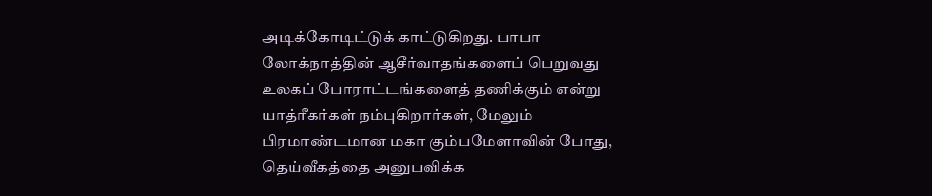அடிக்கோடிட்டுக் காட்டுகிறது. பாபா லோக்நாத்தின் ஆசீர்வாதங்களைப் பெறுவது உலகப் போராட்டங்களைத் தணிக்கும் என்று யாத்ரீகர்கள் நம்புகிறார்கள், மேலும் பிரமாண்டமான மகா கும்பமேளாவின் போது, தெய்வீகத்தை அனுபவிக்க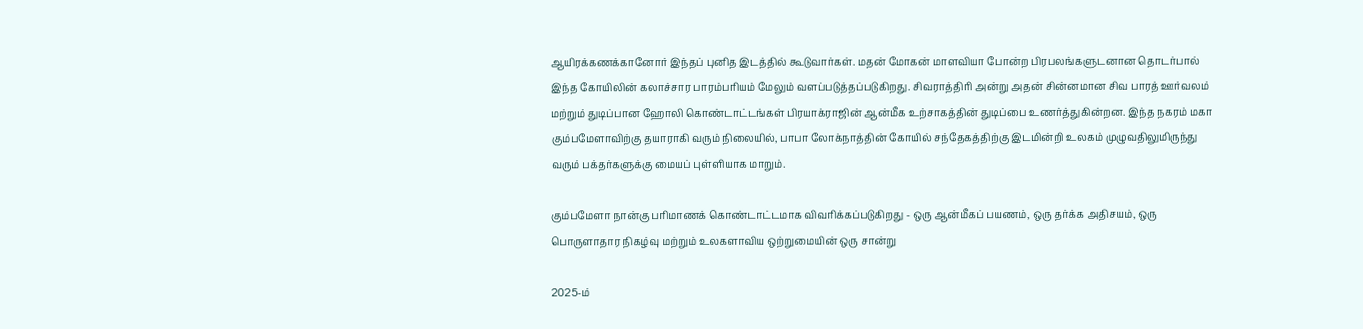ஆயிரக்கணக்கானோர் இந்தப் புனித இடத்தில் கூடுவார்கள். மதன் மோகன் மாளவியா போன்ற பிரபலங்களுடனான தொடர்பால் இந்த கோயிலின் கலாச்சார பாரம்பரியம் மேலும் வளப்படுத்தப்படுகிறது. சிவராத்திரி அன்று அதன் சின்னமான சிவ பாரத் ஊர்வலம் மற்றும் துடிப்பான ஹோலி கொண்டாட்டங்கள் பிரயாக்ராஜின் ஆன்மீக உற்சாகத்தின் துடிப்பை உணர்த்துகின்றன. இந்த நகரம் மகா கும்பமேளாவிற்கு தயாராகி வரும் நிலையில், பாபா லோக்நாத்தின் கோயில் சந்தேகத்திற்கு இடமின்றி உலகம் முழுவதிலுமிருந்து வரும் பக்தர்களுக்கு மையப் புள்ளியாக மாறும்.

கும்பமேளா நான்கு பரிமாணக் கொண்டாட்டமாக விவரிக்கப்படுகிறது - ஒரு ஆன்மீகப் பயணம், ஒரு தர்க்க அதிசயம், ஒரு பொருளாதார நிகழ்வு மற்றும் உலகளாவிய ஒற்றுமையின் ஒரு சான்று

2025-ம்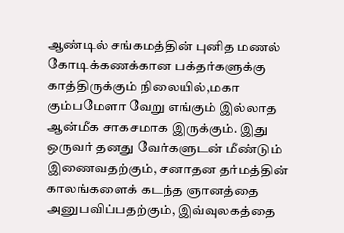ஆண்டில் சங்கமத்தின் புனித மணல் கோடிக்கணக்கான பக்தர்களுக்கு காத்திருக்கும் நிலையில்,மகா கும்பமேளா வேறு எங்கும் இல்லாத ஆன்மீக சாகசமாக இருக்கும். இது ஒருவர் தனது வேர்களுடன் மீண்டும் இணைவதற்கும், சனாதன தர்மத்தின் காலங்களைக் கடந்த ஞானத்தை அனுபவிப்பதற்கும், இவ்வுலகத்தை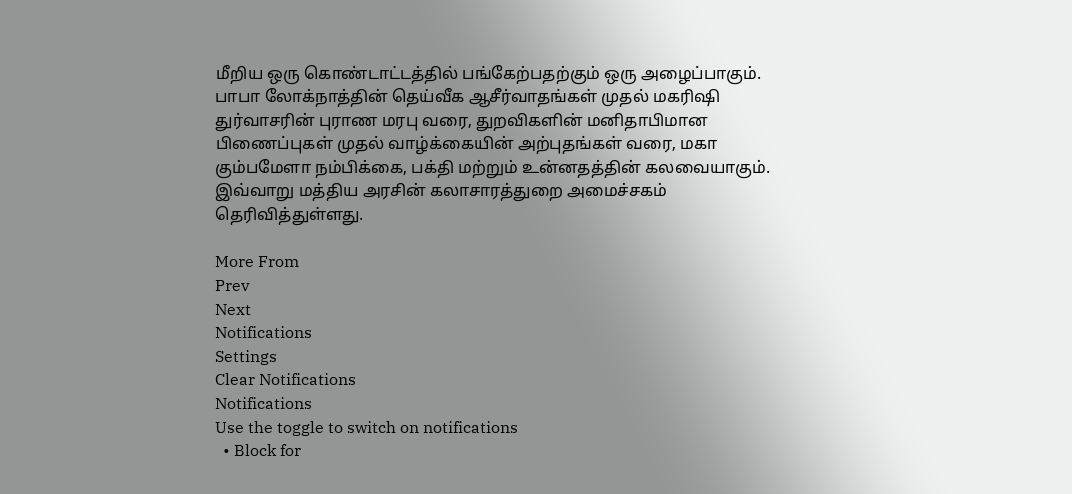மீறிய ஒரு கொண்டாட்டத்தில் பங்கேற்பதற்கும் ஒரு அழைப்பாகும். பாபா லோக்நாத்தின் தெய்வீக ஆசீர்வாதங்கள் முதல் மகரிஷி துர்வாசரின் புராண மரபு வரை, துறவிகளின் மனிதாபிமான பிணைப்புகள் முதல் வாழ்க்கையின் அற்புதங்கள் வரை, மகா கும்பமேளா நம்பிக்கை, பக்தி மற்றும் உன்னதத்தின் கலவையாகும். இவ்வாறு மத்திய அரசின் கலாசாரத்துறை அமைச்சகம் தெரிவித்துள்ளது.

More From
Prev
Next
Notifications
Settings
Clear Notifications
Notifications
Use the toggle to switch on notifications
  • Block for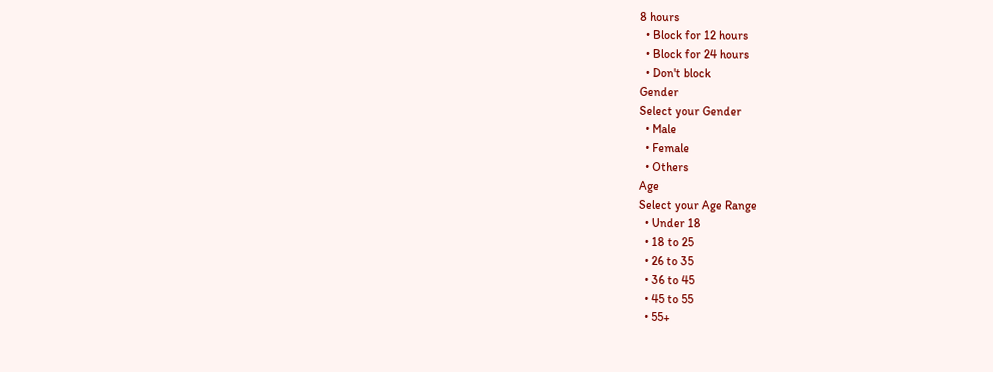8 hours
  • Block for 12 hours
  • Block for 24 hours
  • Don't block
Gender
Select your Gender
  • Male
  • Female
  • Others
Age
Select your Age Range
  • Under 18
  • 18 to 25
  • 26 to 35
  • 36 to 45
  • 45 to 55
  • 55+